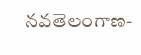నవతెలంగాణ-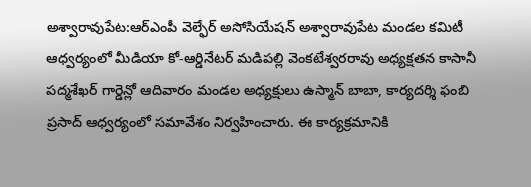అశ్వారావుపేట:ఆర్ఎంపీ వెల్ఫేర్ అసోసియేషన్ అశ్వారావుపేట మండల కమిటీ ఆధ్వర్యంలో మీడియా కో-ఆర్డినేటర్ మడిపల్లి వెంకటేశ్వరరావు అధ్యక్షతన కాసానీ పద్మశేఖర్ గార్డెన్లో ఆదివారం మండల అధ్యక్షులు ఉస్మాన్ బాబా, కార్యదర్శి ఫంబి ప్రసాద్ ఆధ్వర్యంలో సమావేశం నిర్వహించారు. ఈ కార్యక్రమానికి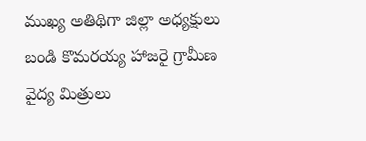ముఖ్య అతిథిగా జిల్లా అధ్యక్షులు బండి కొమరయ్య హాజరై గ్రామీణ వైద్య మిత్రులు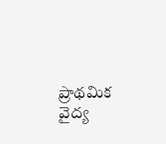ప్రాథమిక వైద్య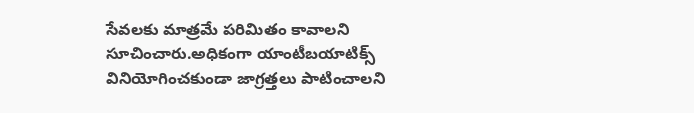సేవలకు మాత్రమే పరిమితం కావాలని సూచించారు.అధికంగా యాంటీబయాటిక్స్ వినియోగించకుండా జాగ్రత్తలు పాటించాలని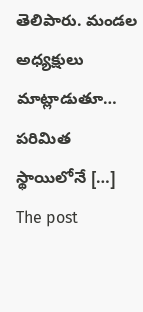తెలిపారు. మండల అధ్యక్షులు మాట్లాడుతూ… పరిమిత స్థాయిలోనే […]
The post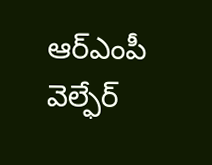ఆర్ఎంపీ వెల్ఫేర్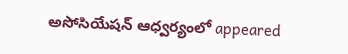అసోసియేషన్ ఆధ్వర్యంలో appeared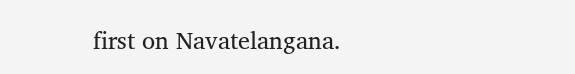first on Navatelangana.